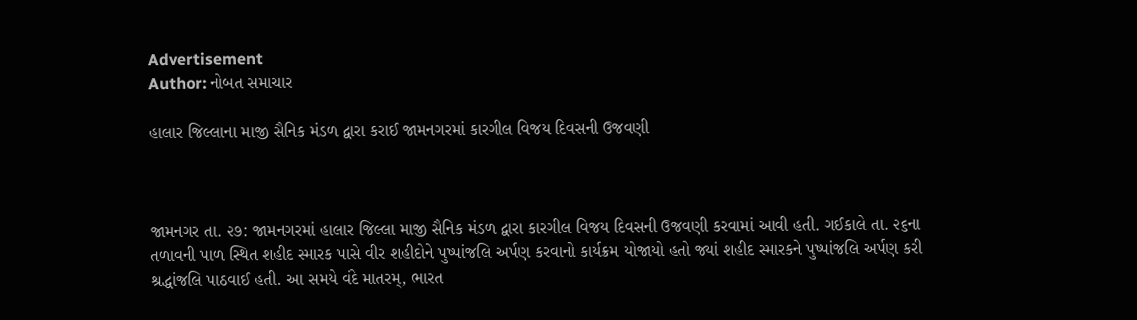Advertisement
Author: નોબત સમાચાર

હાલાર જિલ્લાના માજી સૈનિક મંડળ દ્વારા કરાઈ જામનગરમાં કારગીલ વિજય દિવસની ઉજવણી



જામનગર તા. ૨૭: જામનગરમાં હાલાર જિલ્લા માજી સૈનિક મંડળ દ્વારા કારગીલ વિજય દિવસની ઉજવણી કરવામાં આવી હતી. ગઈકાલે તા. ૨૬ના તળાવની પાળ સ્થિત શહીદ સ્મારક પાસે વીર શહીદોને પુષ્પાંજલિ અર્પણ કરવાનો કાર્યક્રમ યોજાયો હતો જ્યાં શહીદ સ્મારકને પુષ્પાંજલિ અર્પણ કરી શ્રદ્ધાંજલિ પાઠવાઈ હતી. આ સમયે વંદે માતરમ્, ભારત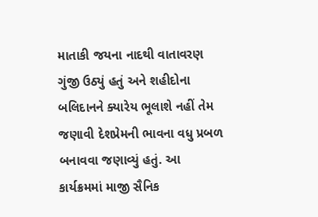માતાકી જયના નાદથી વાતાવરણ ગુંજી ઉઠ્યું હતું અને શહીદોના બલિદાનને ક્યારેય ભૂલાશે નહીં તેમ જણાવી દેશપ્રેમની ભાવના વધુ પ્રબળ બનાવવા જણાવ્યું હતું. આ કાર્યક્રમમાં માજી સૈનિક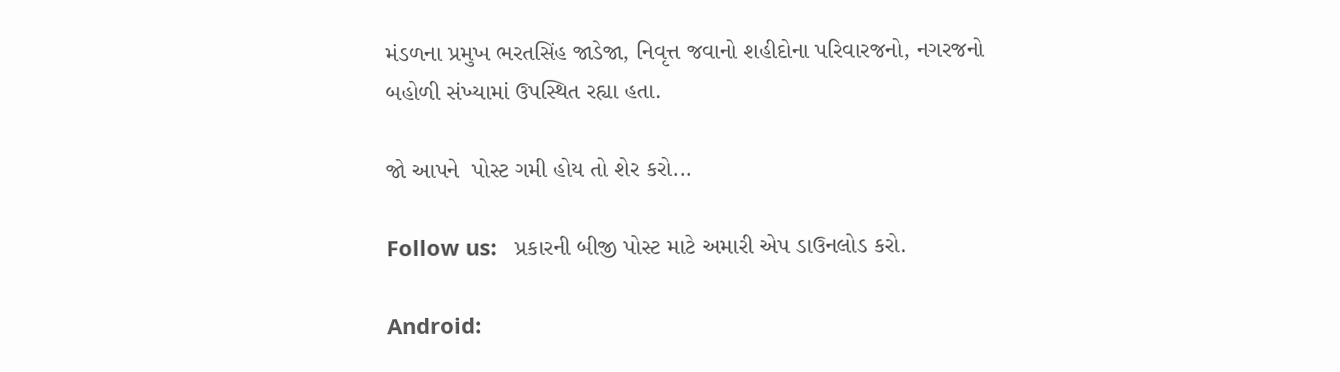મંડળના પ્રમુખ ભરતસિંહ જાડેજા, નિવૃત્ત જવાનો શહીદોના પરિવારજનો, નગરજનો બહોળી સંખ્યામાં ઉપસ્થિત રહ્યા હતા.

જો આપને  પોસ્ટ ગમી હોય તો શેર કરો...

Follow us:   પ્રકારની બીજી પોસ્ટ માટે અમારી એપ ડાઉનલોડ કરો.

Android: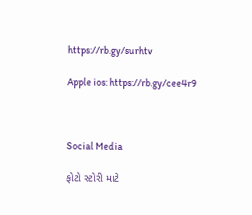https://rb.gy/surhtv

Apple ios: https://rb.gy/cee4r9



Social Media

ફોટો સ્ટોરી માટે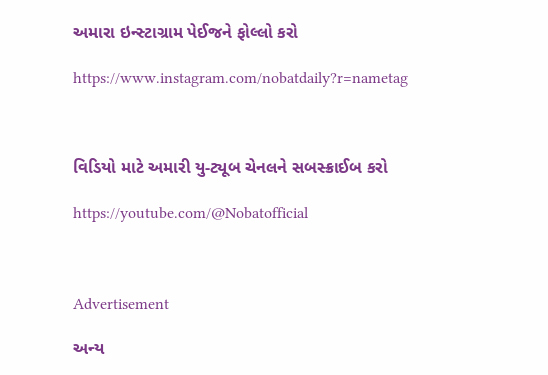અમારા ઇન્સ્ટાગ્રામ પેઈજને ફોલ્લો કરો

https://www.instagram.com/nobatdaily?r=nametag



વિડિયો માટે અમારી યુ-ટ્યૂબ ચેનલને સબસ્ક્રાઈબ કરો

https://youtube.com/@Nobatofficial



Advertisement

અન્ય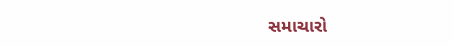સમાચારો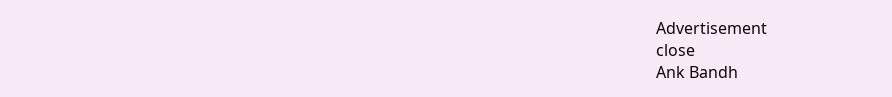Advertisement
close
Ank Bandh